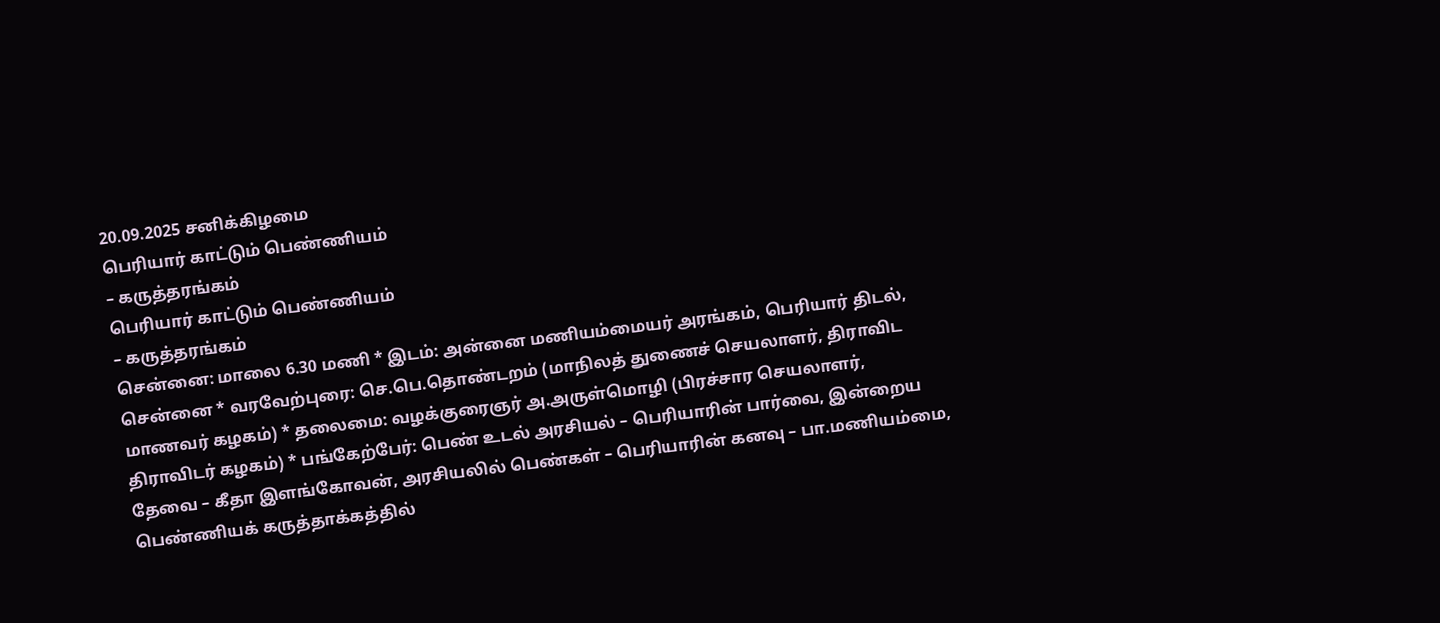20.09.2025 சனிக்கிழமை
பெரியார் காட்டும் பெண்ணியம்
– கருத்தரங்கம்
பெரியார் காட்டும் பெண்ணியம்
– கருத்தரங்கம்
சென்னை: மாலை 6.30 மணி * இடம்: அன்னை மணியம்மையர் அரங்கம், பெரியார் திடல், சென்னை * வரவேற்புரை: செ.பெ.தொண்டறம் (மாநிலத் துணைச் செயலாளர், திராவிட மாணவர் கழகம்) * தலைமை: வழக்குரைஞர் அ.அருள்மொழி (பிரச்சார செயலாளர், திராவிடர் கழகம்) * பங்கேற்பேர்: பெண் உடல் அரசியல் – பெரியாரின் பார்வை, இன்றைய தேவை – கீதா இளங்கோவன், அரசியலில் பெண்கள் – பெரியாரின் கனவு – பா.மணியம்மை, பெண்ணியக் கருத்தாக்கத்தில்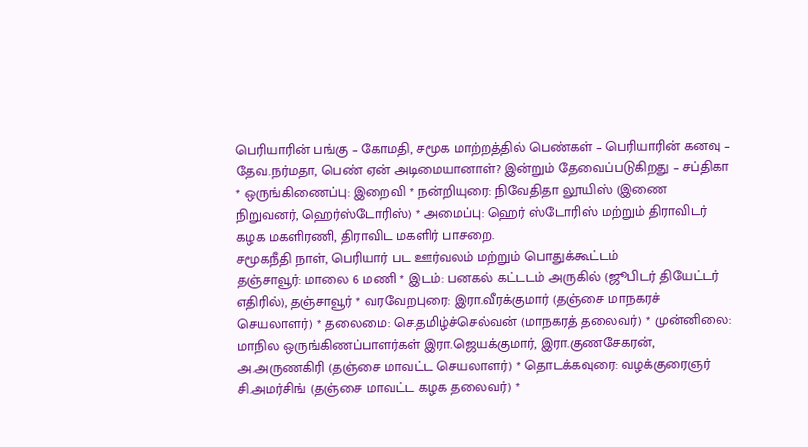பெரியாரின் பங்கு – கோமதி, சமூக மாற்றத்தில் பெண்கள் – பெரியாரின் கனவு – தேவ.நர்மதா, பெண் ஏன் அடிமையானாள்? இன்றும் தேவைப்படுகிறது – சப்திகா * ஒருங்கிணைப்பு: இறைவி * நன்றியுரை: நிவேதிதா லூயிஸ் (இணை நிறுவனர், ஹெர்ஸ்டோரிஸ்) * அமைப்பு: ஹெர் ஸ்டோரிஸ் மற்றும் திராவிடர் கழக மகளிரணி, திராவிட மகளிர் பாசறை.
சமூகநீதி நாள், பெரியார் பட ஊர்வலம் மற்றும் பொதுக்கூட்டம்
தஞ்சாவூர்: மாலை 6 மணி * இடம்: பனகல் கட்டடம் அருகில் (ஜூபிடர் தியேட்டர் எதிரில்), தஞ்சாவூர் * வரவேறபுரை: இரா.வீரக்குமார் (தஞ்சை மாநகரச் செயலாளர்) * தலைமை: செ.தமிழ்ச்செல்வன் (மாநகரத் தலைவர்) * முன்னிலை: மாநில ஒருங்கிணப்பாளர்கள் இரா.ஜெயக்குமார், இரா.குணசேகரன், அ.அருணகிரி (தஞ்சை மாவட்ட செயலாளர்) * தொடக்கவுரை: வழக்குரைஞர் சி.அமர்சிங் (தஞ்சை மாவட்ட கழக தலைவர்) *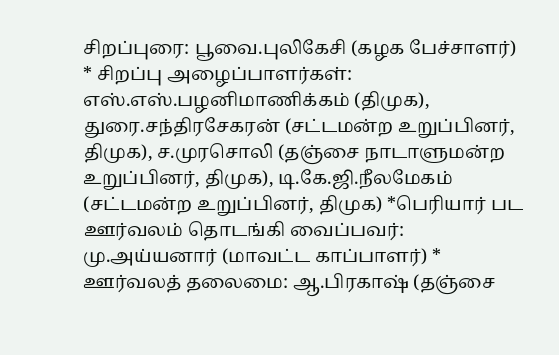சிறப்புரை: பூவை.புலிகேசி (கழக பேச்சாளர்) * சிறப்பு அழைப்பாளர்கள்: எஸ்.எஸ்.பழனிமாணிக்கம் (திமுக), துரை.சந்திரசேகரன் (சட்டமன்ற உறுப்பினர், திமுக), ச.முரசொலி (தஞ்சை நாடாளுமன்ற உறுப்பினர், திமுக), டி.கே.ஜி.நீலமேகம் (சட்டமன்ற உறுப்பினர், திமுக) *பெரியார் பட ஊர்வலம் தொடங்கி வைப்பவர்: மு.அய்யனார் (மாவட்ட காப்பாளர்) * ஊர்வலத் தலைமை: ஆ.பிரகாஷ் (தஞ்சை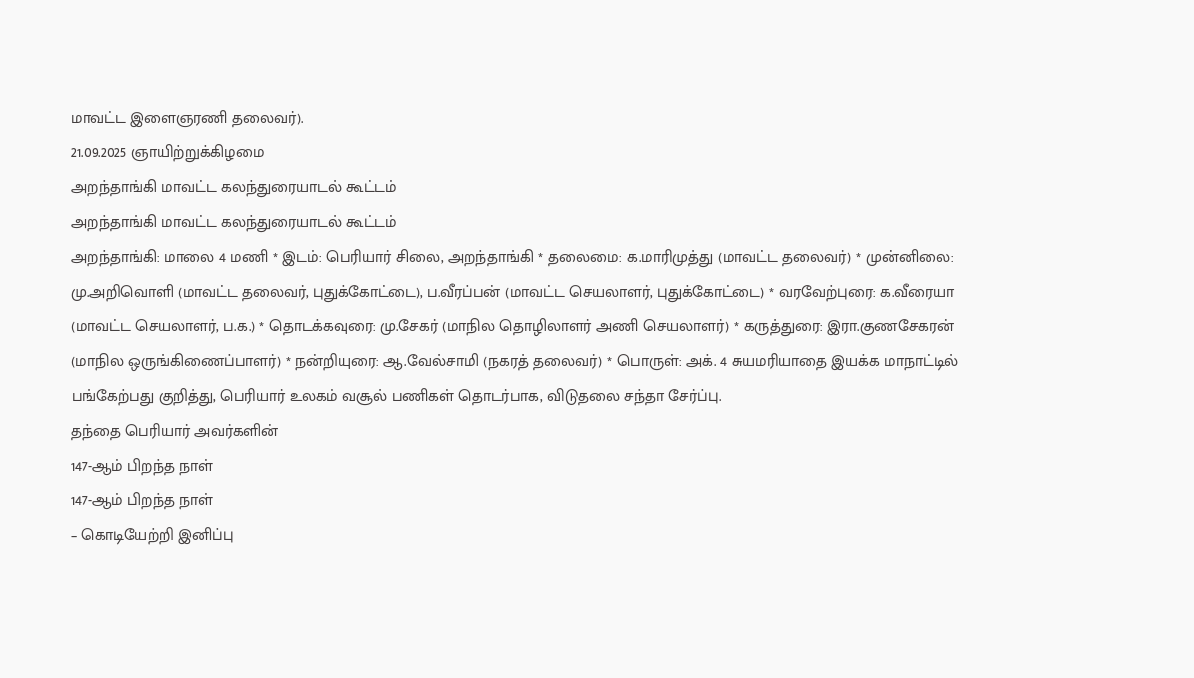மாவட்ட இளைஞரணி தலைவர்).
21.09.2025 ஞாயிற்றுக்கிழமை
அறந்தாங்கி மாவட்ட கலந்துரையாடல் கூட்டம்
அறந்தாங்கி மாவட்ட கலந்துரையாடல் கூட்டம்
அறந்தாங்கி: மாலை 4 மணி * இடம்: பெரியார் சிலை, அறந்தாங்கி * தலைமை: க.மாரிமுத்து (மாவட்ட தலைவர்) * முன்னிலை: மு.அறிவொளி (மாவட்ட தலைவர், புதுக்கோட்டை), ப.வீரப்பன் (மாவட்ட செயலாளர், புதுக்கோட்டை) * வரவேற்புரை: க.வீரையா (மாவட்ட செயலாளர், ப.க.) * தொடக்கவுரை: மு.சேகர் (மாநில தொழிலாளர் அணி செயலாளர்) * கருத்துரை: இரா.குணசேகரன் (மாநில ஒருங்கிணைப்பாளர்) * நன்றியுரை: ஆ.வேல்சாமி (நகரத் தலைவர்) * பொருள்: அக். 4 சுயமரியாதை இயக்க மாநாட்டில் பங்கேற்பது குறித்து, பெரியார் உலகம் வசூல் பணிகள் தொடர்பாக, விடுதலை சந்தா சேர்ப்பு.
தந்தை பெரியார் அவர்களின்
147-ஆம் பிறந்த நாள்
147-ஆம் பிறந்த நாள்
– கொடியேற்றி இனிப்பு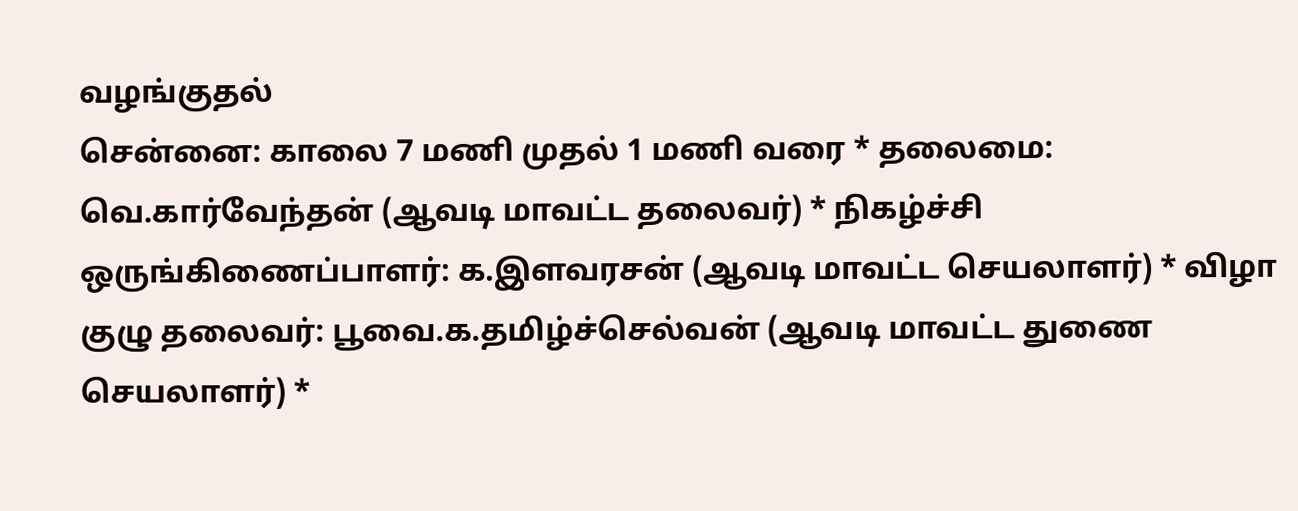வழங்குதல்
சென்னை: காலை 7 மணி முதல் 1 மணி வரை * தலைமை: வெ.கார்வேந்தன் (ஆவடி மாவட்ட தலைவர்) * நிகழ்ச்சி ஒருங்கிணைப்பாளர்: க.இளவரசன் (ஆவடி மாவட்ட செயலாளர்) * விழா குழு தலைவர்: பூவை.க.தமிழ்ச்செல்வன் (ஆவடி மாவட்ட துணை செயலாளர்) *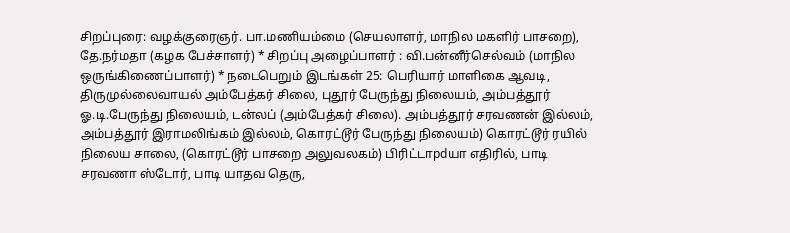சிறப்புரை: வழக்குரைஞர். பா.மணியம்மை (செயலாளர், மாநில மகளிர் பாசறை), தே.நர்மதா (கழக பேச்சாளர்) * சிறப்பு அழைப்பாளர் : வி.பன்னீர்செல்வம் (மாநில ஒருங்கிணைப்பாளர்) * நடைபெறும் இடங்கள் 25: பெரியார் மாளிகை ஆவடி, திருமுல்லைவாயல் அம்பேத்கர் சிலை, புதூர் பேருந்து நிலையம், அம்பத்தூர் ஓ.டி.பேருந்து நிலையம், டன்லப் (அம்பேத்கர் சிலை). அம்பத்தூர் சரவணன் இல்லம், அம்பத்தூர் இராமலிங்கம் இல்லம், கொரட்டூர் பேருந்து நிலையம்) கொரட்டூர் ரயில் நிலைய சாலை, (கொரட்டூர் பாசறை அலுவலகம்) பிரிட்டாpdயா எதிரில், பாடி சரவணா ஸ்டோர், பாடி யாதவ தெரு,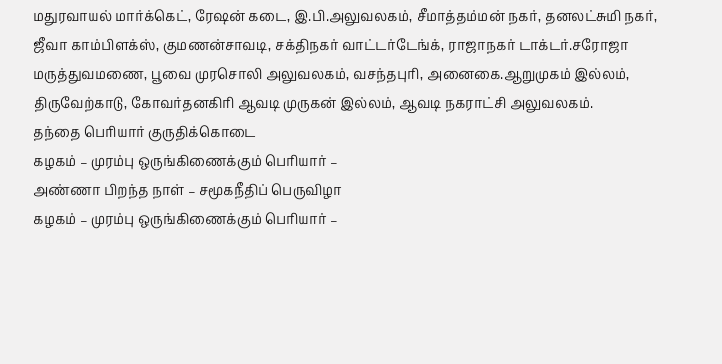மதுரவாயல் மார்க்கெட், ரேஷன் கடை, இ.பி.அலுவலகம், சீமாத்தம்மன் நகர், தனலட்சுமி நகர், ஜீவா காம்பிளக்ஸ், குமணன்சாவடி, சக்திநகர் வாட்டர்டேங்க், ராஜாநகர் டாக்டர்.சரோஜா மருத்துவமணை, பூவை முரசொலி அலுவலகம், வசந்தபுரி, அனைகை.ஆறுமுகம் இல்லம், திருவேற்காடு, கோவர்தனகிரி ஆவடி முருகன் இல்லம், ஆவடி நகராட்சி அலுவலகம்.
தந்தை பெரியார் குருதிக்கொடை
கழகம் – முரம்பு ஒருங்கிணைக்கும் பெரியார் –
அண்ணா பிறந்த நாள் – சமூகநீதிப் பெருவிழா
கழகம் – முரம்பு ஒருங்கிணைக்கும் பெரியார் –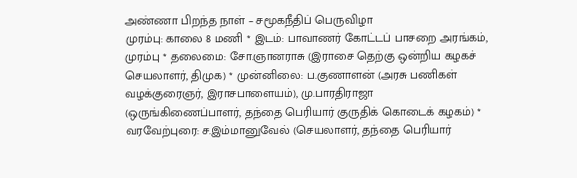அண்ணா பிறந்த நாள் – சமூகநீதிப் பெருவிழா
முரம்பு: காலை 8 மணி * இடம்: பாவாணர் கோட்டப் பாசறை அரங்கம், முரம்பு * தலைமை: சோ.ஞானராசு (இராசை தெற்கு ஒன்றிய கழகச் செயலாளர், திமுக) * முன்னிலை: ப.குணாளன் (அரசு பணிகள் வழக்குரைஞர், இராசபாளையம்), மு.பாரதிராஜா (ஒருங்கிணைப்பாளர், தந்தை பெரியார் குருதிக் கொடைக் கழகம்) * வரவேற்புரை: ச.இம்மானுவேல் (செயலாளர், தந்தை பெரியார்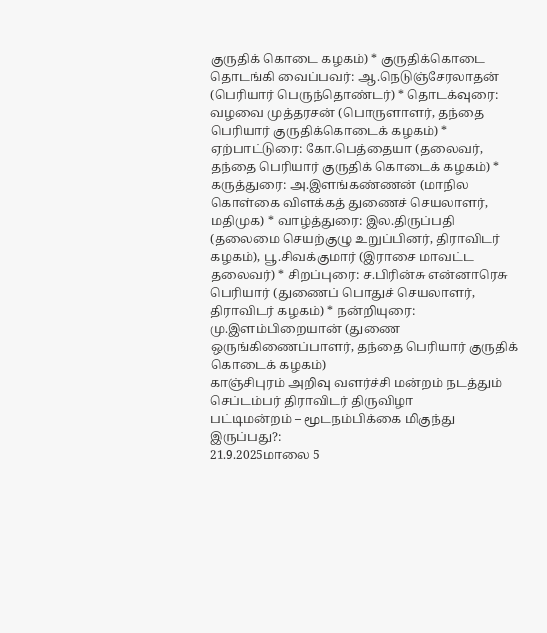குருதிக் கொடை கழகம்) * குருதிக்கொடை தொடங்கி வைப்பவர்: ஆ.நெடுஞ்சேரலாதன் (பெரியார் பெருந்தொண்டர்) * தொடக்வுரை: வழவை முத்தரசன் (பொருளாளர், தந்தை பெரியார் குருதிக்கொடைக் கழகம்) * ஏற்பாட்டுரை: கோ.பெத்தையா (தலைவர், தந்தை பெரியார் குருதிக் கொடைக் கழகம்) * கருத்துரை: அ.இளங்கண்ணன் (மாநில கொள்கை விளக்கத் துணைச் செயலாளர், மதிமுக) * வாழ்த்துரை: இல.திருப்பதி (தலைமை செயற்குழு உறுப்பினர், திராவிடர் கழகம்), பூ.சிவக்குமார் (இராசை மாவட்ட தலைவர்) * சிறப்புரை: ச.பிரின்சு என்னாரெசு பெரியார் (துணைப் பொதுச் செயலாளர், திராவிடர் கழகம்) * நன்றியுரை: மு.இளம்பிறையான் (துணை ஒருங்கிணைப்பாளர், தந்தை பெரியார் குருதிக் கொடைக் கழகம்)
காஞ்சிபுரம் அறிவு வளர்ச்சி மன்றம் நடத்தும் செப்டம்பர் திராவிடர் திருவிழா
பட்டிமன்றம் – மூடநம்பிக்கை மிகுந்து இருப்பது?:
21.9.2025மாலை 5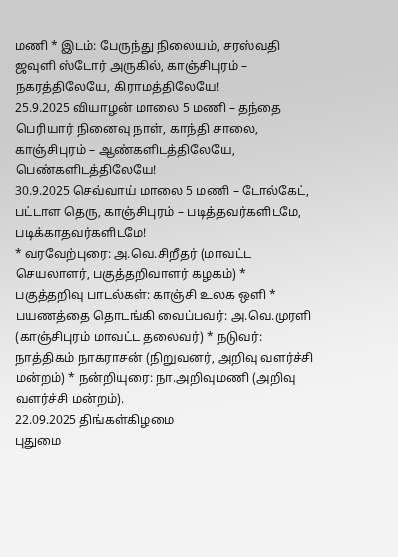மணி * இடம்: பேருந்து நிலையம், சரஸ்வதி ஜவுளி ஸ்டோர் அருகில், காஞ்சிபுரம் – நகரத்திலேயே, கிராமத்திலேயே!
25.9.2025 வியாழன் மாலை 5 மணி – தந்தை பெரியார் நினைவு நாள், காந்தி சாலை, காஞ்சிபுரம் – ஆண்களிடத்திலேயே, பெண்களிடத்திலேயே!
30.9.2025 செவ்வாய் மாலை 5 மணி – டோல்கேட், பட்டாள தெரு, காஞ்சிபுரம் – படித்தவர்களிடமே, படிக்காதவர்களிடமே!
* வரவேற்புரை: அ.வெ.சிறீதர் (மாவட்ட செயலாளர், பகுத்தறிவாளர் கழகம்) * பகுத்தறிவு பாடல்கள்: காஞ்சி உலக ஒளி * பயணத்தை தொடங்கி வைப்பவர்: அ.வெ.முரளி (காஞ்சிபுரம் மாவட்ட தலைவர்) * நடுவர்: நாத்திகம் நாகராசன் (நிறுவனர், அறிவு வளர்ச்சி மன்றம்) * நன்றியுரை: நா.அறிவுமணி (அறிவு வளர்ச்சி மன்றம்).
22.09.2025 திங்கள்கிழமை
புதுமை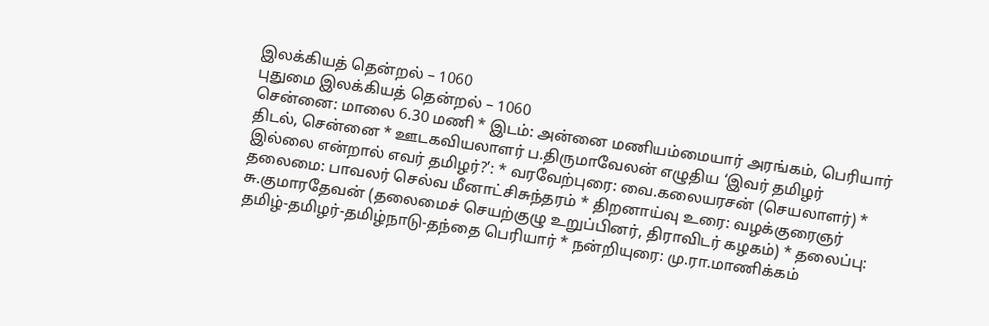இலக்கியத் தென்றல் – 1060
புதுமை இலக்கியத் தென்றல் – 1060
சென்னை: மாலை 6.30 மணி * இடம்: அன்னை மணியம்மையார் அரங்கம், பெரியார் திடல், சென்னை * ஊடகவியலாளர் ப.திருமாவேலன் எழுதிய ‘இவர் தமிழர் இல்லை என்றால் எவர் தமிழர்?’: * வரவேற்புரை: வை.கலையரசன் (செயலாளர்) * தலைமை: பாவலர் செல்வ மீனாட்சிசுந்தரம் * திறனாய்வு உரை: வழக்குரைஞர் சு.குமாரதேவன் (தலைமைச் செயற்குழு உறுப்பினர், திராவிடர் கழகம்) * தலைப்பு: தமிழ்-தமிழர்-தமிழ்நாடு-தந்தை பெரியார் * நன்றியுரை: மு.ரா.மாணிக்கம்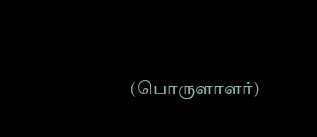(பொருளாளர்)